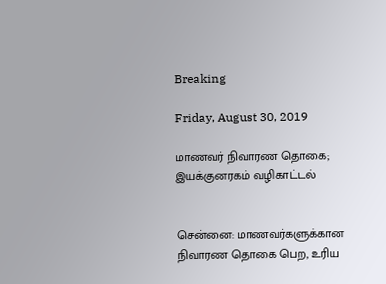Breaking

Friday, August 30, 2019

மாணவர் நிவாரண தொகை; இயக்குனரகம் வழிகாட்டல்


சென்னை: மாணவர்களுக்கான நிவாரண தொகை பெற, உரிய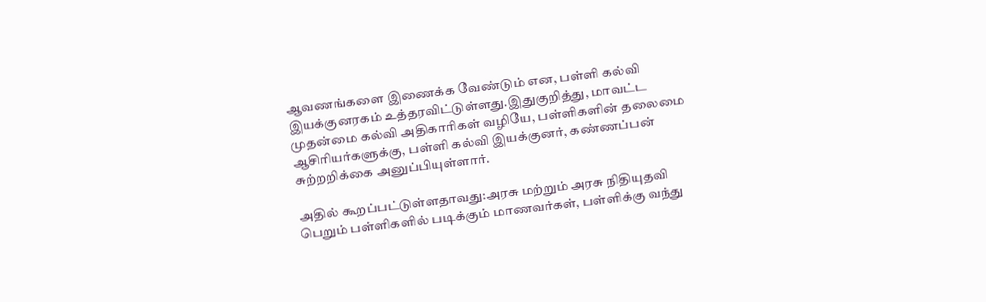ஆவணங்களை இணைக்க வேண்டும் என, பள்ளி கல்வி இயக்குனரகம் உத்தரவிட்டுள்ளது.இதுகுறித்து, மாவட்ட முதன்மை கல்வி அதிகாரிகள் வழியே, பள்ளிகளின் தலைமை ஆசிரியர்களுக்கு, பள்ளி கல்வி இயக்குனர், கண்ணப்பன் சுற்றறிக்கை அனுப்பியுள்ளார்.

அதில் கூறப்பட்டுள்ளதாவது:அரசு மற்றும் அரசு நிதியுதவி பெறும் பள்ளிகளில் படிக்கும் மாணவர்கள், பள்ளிக்கு வந்து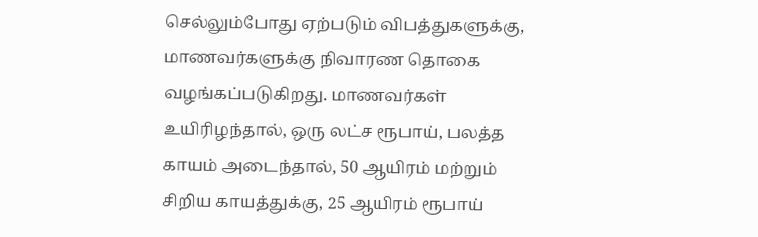செல்லும்போது ஏற்படும் விபத்துகளுக்கு, மாணவர்களுக்கு நிவாரண தொகை வழங்கப்படுகிறது. மாணவர்கள் உயிரிழந்தால், ஒரு லட்ச ரூபாய், பலத்த காயம் அடைந்தால், 50 ஆயிரம் மற்றும் சிறிய காயத்துக்கு, 25 ஆயிரம் ரூபாய்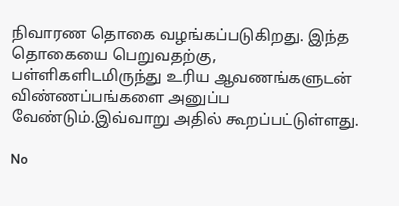நிவாரண தொகை வழங்கப்படுகிறது. இந்த தொகையை பெறுவதற்கு, பள்ளிகளிடமிருந்து உரிய ஆவணங்களுடன் விண்ணப்பங்களை அனுப்ப வேண்டும்.இவ்வாறு அதில் கூறப்பட்டுள்ளது.

No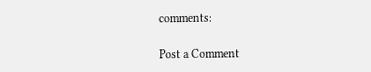comments:

Post a Comment